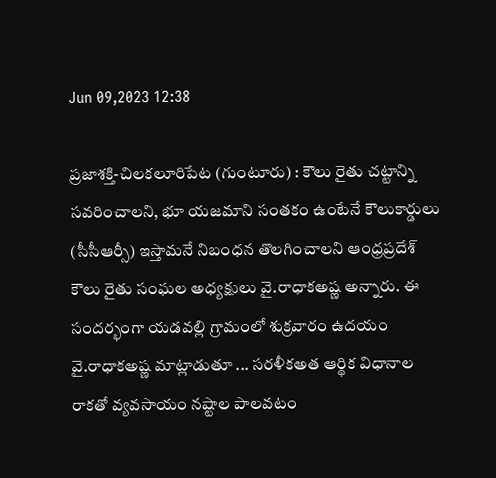Jun 09,2023 12:38

ప్రజాశక్తి-చిలకలూరిపేట (గుంటూరు) : కౌలు రైతు చట్టాన్ని సవరించాలని, భూ యజమాని సంతకం ఉంటేనే కౌలుకార్డులు (సీసీఆర్సీ) ఇస్తామనే నిబంధన తొలగించాలని ఆంధ్రప్రదేశ్‌ కౌలు రైతు సంఘల అధ్యక్షులు వై.రాధాకఅష్ణ అన్నారు. ఈ సందర్భంగా యడవల్లి గ్రామంలో శుక్రవారం ఉదయం వై.రాధాకఅష్ణ మాట్లాడుతూ ... సరళీకఅత ఆర్థిక విధానాల రాకతో వ్యవసాయం నష్టాల పాలవటం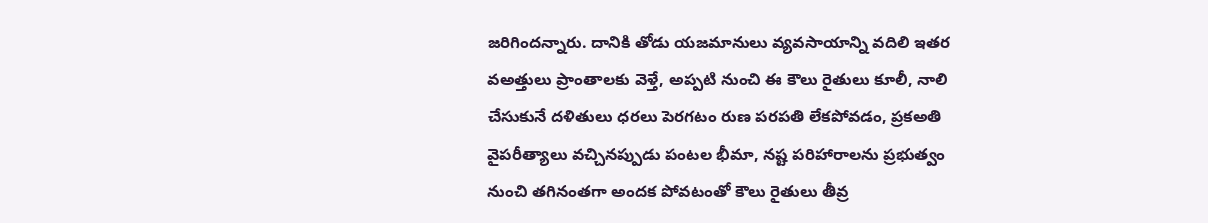జరిగిందన్నారు. దానికి తోడు యజమానులు వ్యవసాయాన్ని వదిలి ఇతర వఅత్తులు ప్రాంతాలకు వెళ్తే, అప్పటి నుంచి ఈ కౌలు రైతులు కూలీ, నాలి చేసుకునే దళితులు ధరలు పెరగటం రుణ పరపతి లేకపోవడం, ప్రకఅతి వైపరీత్యాలు వచ్చినప్పుడు పంటల భీమా, నష్ట పరిహారాలను ప్రభుత్వం నుంచి తగినంతగా అందక పోవటంతో కౌలు రైతులు తీవ్ర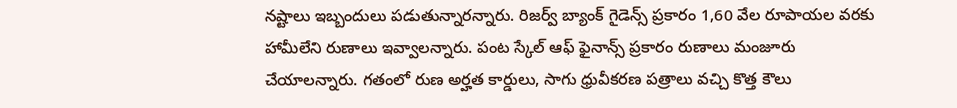నష్టాలు ఇబ్బందులు పడుతున్నారన్నారు. రిజర్వ్‌ బ్యాంక్‌ గైడెన్స్‌ ప్రకారం 1,60 వేల రూపాయల వరకు హామీలేని రుణాలు ఇవ్వాలన్నారు. పంట స్కేల్‌ ఆఫ్‌ ఫైనాన్స్‌ ప్రకారం రుణాలు మంజూరు చేయాలన్నారు. గతంలో రుణ అర్హత కార్డులు, సాగు ధ్రువీకరణ పత్రాలు వచ్చి కొత్త కౌలు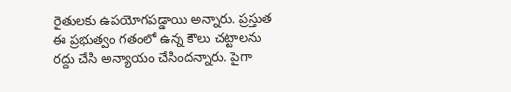రైతులకు ఉపయోగపడ్డాయి అన్నారు. ప్రస్తుత ఈ ప్రభుత్వం గతంలో ఉన్న కౌలు చట్టాలను రద్దు చేసి అన్యాయం చేసిందన్నారు. పైగా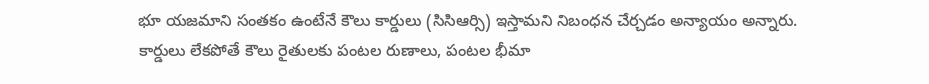భూ యజమాని సంతకం ఉంటేనే కౌలు కార్డులు (సిసిఆర్సి) ఇస్తామని నిబంధన చేర్చడం అన్యాయం అన్నారు. కార్డులు లేకపోతే కౌలు రైతులకు పంటల రుణాలు, పంటల భీమా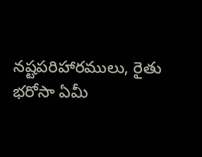నష్టపరిహారములు, రైతు భరోసా ఏమీ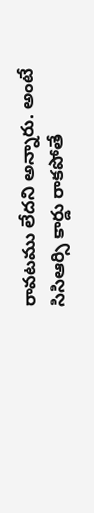రావటము లేదని అన్నారు. అంటే సిసిఆర్సి కార్డు రాకపోతే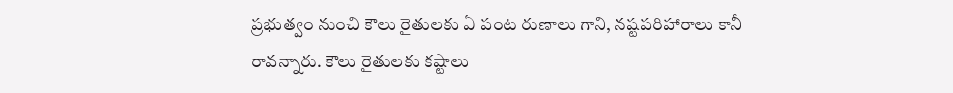ప్రభుత్వం నుంచి కౌలు రైతులకు ఏ పంట రుణాలు గాని, నష్టపరిహారాలు కానీ రావన్నారు. కౌలు రైతులకు కష్టాలు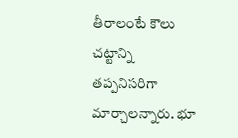తీరాలంటే కౌలు చట్టాన్ని తప్పనిసరిగా మార్చాలన్నారు. భూ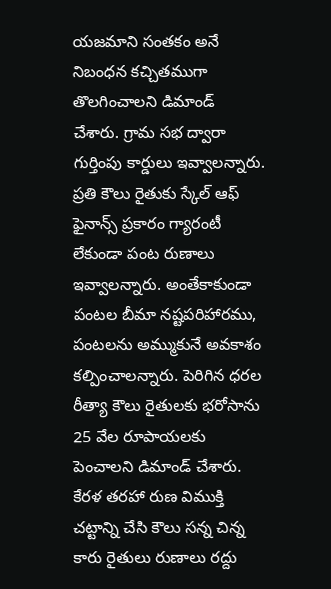యజమాని సంతకం అనే నిబంధన కచ్చితముగా తొలగించాలని డిమాండ్‌ చేశారు. గ్రామ సభ ద్వారా గుర్తింపు కార్డులు ఇవ్వాలన్నారు. ప్రతి కౌలు రైతుకు స్కేల్‌ ఆఫ్‌ ఫైనాన్స్‌ ప్రకారం గ్యారంటీ లేకుండా పంట రుణాలు ఇవ్వాలన్నారు. అంతేకాకుండా పంటల బీమా నష్టపరిహారము, పంటలను అమ్ముకునే అవకాశం కల్పించాలన్నారు. పెరిగిన ధరల రీత్యా కౌలు రైతులకు భరోసాను 25 వేల రూపాయలకు పెంచాలని డిమాండ్‌ చేశారు. కేరళ తరహా రుణ విముక్తి చట్టాన్ని చేసి కౌలు సన్న చిన్న కారు రైతులు రుణాలు రద్దు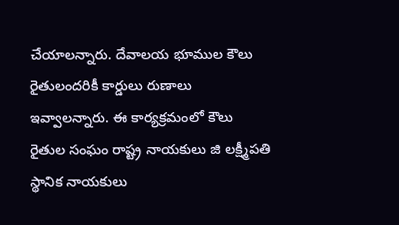చేయాలన్నారు. దేవాలయ భూముల కౌలు రైతులందరికీ కార్డులు రుణాలు ఇవ్వాలన్నారు. ఈ కార్యక్రమంలో కౌలు రైతుల సంఘం రాష్ట్ర నాయకులు జి లక్ష్మీపతి స్థానిక నాయకులు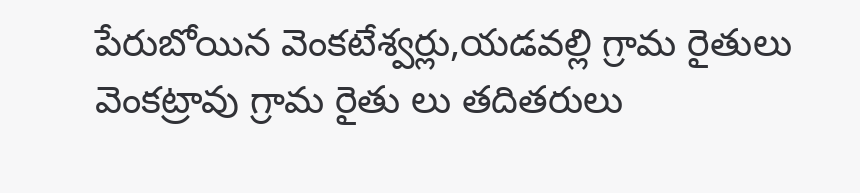పేరుబోయిన వెంకటేశ్వర్లు,యడవల్లి గ్రామ రైతులు వెంకట్రావు గ్రామ రైతు లు తదితరులు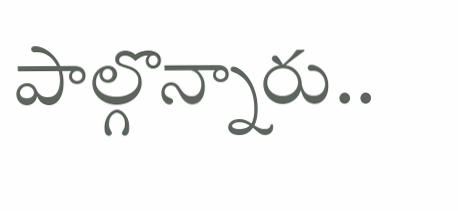పాల్గొన్నారు..